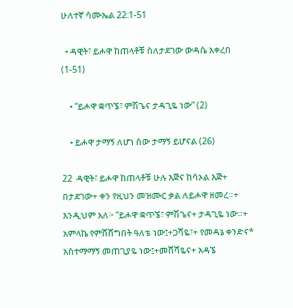ሁለተኛ ሳሙኤል 22:1-51

  • ዳዊት፣ ይሖዋ ከጠላቶቹ ስለታደገው ውዳሴ አቀረበ (1-51)

    • “ይሖዋ ቋጥኜ፣ ምሽጌና ታዳጊዬ ነው” (2)

    • ይሖዋ ታማኝ ለሆነ ሰው ታማኝ ይሆናል (26)

22  ዳዊት፣ ይሖዋ ከጠላቶቹ ሁሉ እጅና ከሳኦል እጅ+ በታደገው+ ቀን የዚህን መዝሙር ቃል ለይሖዋ ዘመረ።+  እንዲህም አለ፦ “ይሖዋ ቋጥኜ፣ ምሽጌና+ ታዳጊዬ ነው።+   አምላኬ የምሸሸግበት ዓለቴ ነው፤+ጋሻዬ፣+ የመዳኔ ቀንድና* አስተማማኝ መጠጊያዬ ነው፤+መሸሻዬና+ አዳኜ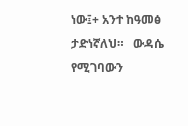ነው፤+ አንተ ከዓመፅ ታድነኛለህ።   ውዳሴ የሚገባውን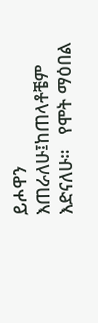ይሖዋን እጠራለሁ፤ከጠላቶቼም እድናለሁ።   የሞት ማዕበል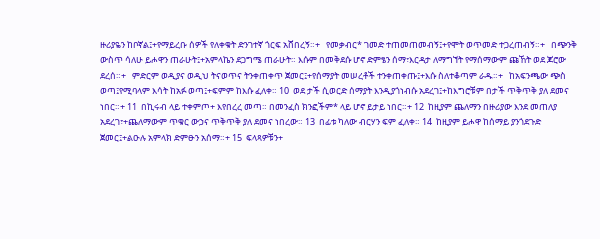ዙሪያዬን ከቦኛል፤+የማይረቡ ሰዎች የለቀቁት ድንገተኛ ጎርፍ አሸበረኝ።+   የመቃብር* ገመድ ተጠመጠመብኝ፤+የሞት ወጥመድ ተጋረጠብኝ።+   በጭንቅ ውስጥ ሳለሁ ይሖዋን ጠራሁት፤+አምላኬን ደጋግሜ ጠራሁት። እሱም በመቅደሱ ሆኖ ድምፄን ሰማ፣እርዳታ ለማግኘት የማሰማውም ጩኸት ወደ ጆሮው ደረሰ።+   ምድርም ወዲያና ወዲህ ትናወጥና ትንቀጠቀጥ ጀመር፤+የሰማያት መሠረቶች ተንቀጠቀጡ፤+እሱ ስለተቆጣም ራዱ።+   ከአፍንጫው ጭስ ወጣ፤የሚባላም እሳት ከአፉ ወጣ፤+ፍምም ከእሱ ፈለቀ። 10  ወደ ታች ሲወርድ ሰማያት እንዲያጎነብሱ አደረገ፤+ከእግሮቹም በታች ጥቅጥቅ ያለ ደመና ነበር።+ 11  በኪሩብ ላይ ተቀምጦ+ እየበረረ መጣ። በመንፈስ ክንፎችም* ላይ ሆኖ ይታይ ነበር።+ 12  ከዚያም ጨለማን በዙሪያው እንደ መጠለያ አደረገ፣+ጨለማውም ጥቁር ውኃና ጥቅጥቅ ያለ ደመና ነበረው። 13  በፊቱ ካለው ብርሃን ፍም ፈለቀ። 14  ከዚያም ይሖዋ ከሰማይ ያንጎደጉድ ጀመር፤+ልዑሉ አምላክ ድምፁን አሰማ።+ 15  ፍላጻዎቹን+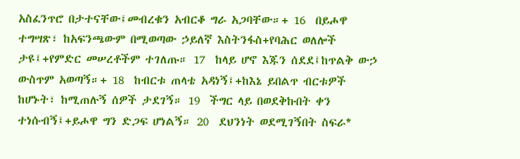አስፈንጥሮ በታተናቸው፤መብረቁን አብርቆ ግራ አጋባቸው።+ 16  በይሖዋ ተግሣጽ፣ ከአፍንጫውም በሚወጣው ኃይለኛ እስትንፋስ+የባሕር ወለሎች ታዩ፤+የምድር መሠረቶችም ተገለጡ። 17  ከላይ ሆኖ እጁን ሰደደ፤ከጥልቅ ውኃ ውስጥም አወጣኝ።+ 18  ከብርቱ ጠላቴ አዳነኝ፤+ከእኔ ይበልጥ ብርቱዎች ከሆኑት፣ ከሚጠሉኝ ሰዎች ታደገኝ። 19  ችግር ላይ በወደቅኩበት ቀን ተነሱብኝ፤+ይሖዋ ግን ድጋፍ ሆነልኝ። 20  ደህንነት ወደሚገኝበት ስፍራ*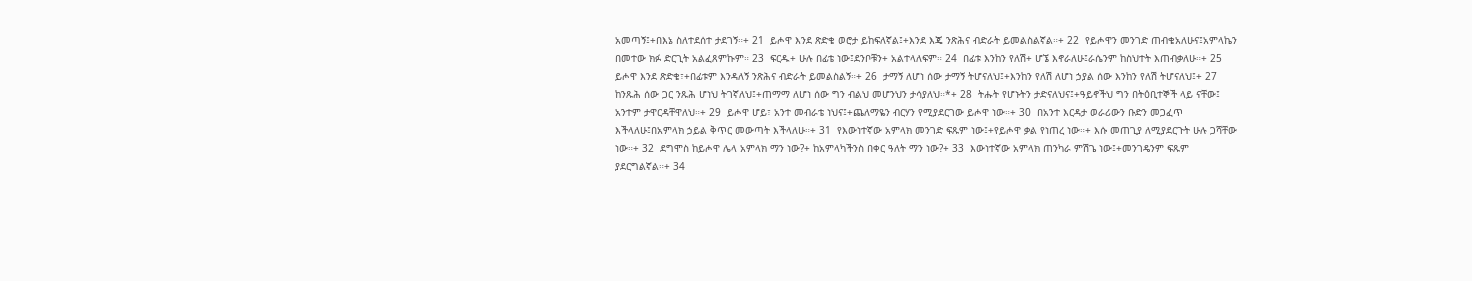አመጣኝ፤+በእኔ ስለተደሰተ ታደገኝ።+ 21  ይሖዋ እንደ ጽድቄ ወሮታ ይከፍለኛል፤+እንደ እጄ ንጽሕና ብድራት ይመልስልኛል።+ 22  የይሖዋን መንገድ ጠብቄአለሁና፤አምላኬን በመተው ክፉ ድርጊት አልፈጸምኩም። 23  ፍርዱ+ ሁሉ በፊቴ ነው፤ደንቦቹን+ አልተላለፍም። 24  በፊቱ እንከን የለሽ+ ሆኜ እኖራለሁ፤ራሴንም ከስህተት እጠብቃለሁ።+ 25  ይሖዋ እንደ ጽድቄ፣+በፊቱም እንዳለኝ ንጽሕና ብድራት ይመልስልኝ።+ 26  ታማኝ ለሆነ ሰው ታማኝ ትሆናለህ፤+እንከን የለሽ ለሆነ ኃያል ሰው እንከን የለሽ ትሆናለህ፤+ 27  ከንጹሕ ሰው ጋር ንጹሕ ሆነህ ትገኛለህ፤+ጠማማ ለሆነ ሰው ግን ብልህ መሆንህን ታሳያለህ።*+ 28  ትሑት የሆኑትን ታድናለህና፤+ዓይኖችህ ግን በትዕቢተኞች ላይ ናቸው፤ አንተም ታዋርዳቸዋለህ።+ 29  ይሖዋ ሆይ፣ አንተ መብራቴ ነህና፤+ጨለማዬን ብርሃን የሚያደርገው ይሖዋ ነው።+ 30  በአንተ እርዳታ ወራሪውን ቡድን መጋፈጥ እችላለሁ፤በአምላክ ኃይል ቅጥር መውጣት እችላለሁ።+ 31  የእውነተኛው አምላክ መንገድ ፍጹም ነው፤+የይሖዋ ቃል የነጠረ ነው።+ እሱ መጠጊያ ለሚያደርጉት ሁሉ ጋሻቸው ነው።+ 32  ደግሞስ ከይሖዋ ሌላ አምላክ ማን ነው?+ ከአምላካችንስ በቀር ዓለት ማን ነው?+ 33  እውነተኛው አምላክ ጠንካራ ምሽጌ ነው፤+መንገዴንም ፍጹም ያደርግልኛል።+ 34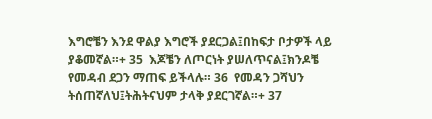እግሮቼን እንደ ዋልያ እግሮች ያደርጋል፤በከፍታ ቦታዎች ላይ ያቆመኛል።+ 35  እጆቼን ለጦርነት ያሠለጥናል፤ክንዶቼ የመዳብ ደጋን ማጠፍ ይችላሉ። 36  የመዳን ጋሻህን ትሰጠኛለህ፤ትሕትናህም ታላቅ ያደርገኛል።+ 37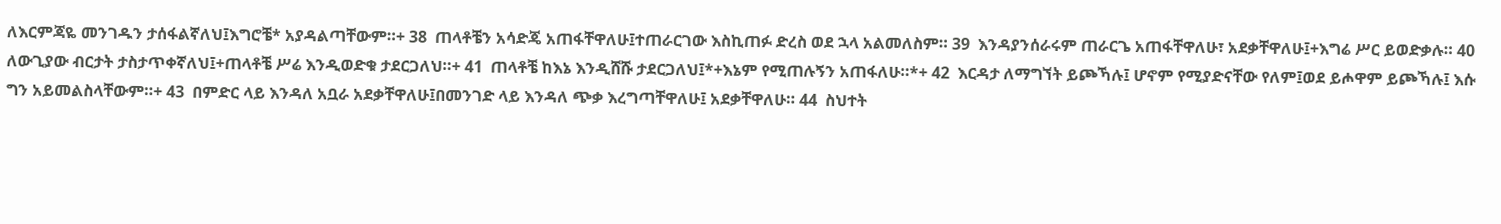ለእርምጃዬ መንገዱን ታሰፋልኛለህ፤እግሮቼ* አያዳልጣቸውም።+ 38  ጠላቶቼን አሳድጄ አጠፋቸዋለሁ፤ተጠራርገው እስኪጠፉ ድረስ ወደ ኋላ አልመለስም። 39  እንዳያንሰራሩም ጠራርጌ አጠፋቸዋለሁ፣ አደቃቸዋለሁ፤+እግሬ ሥር ይወድቃሉ። 40  ለውጊያው ብርታት ታስታጥቀኛለህ፤+ጠላቶቼ ሥሬ እንዲወድቁ ታደርጋለህ።+ 41  ጠላቶቼ ከእኔ እንዲሸሹ ታደርጋለህ፤*+እኔም የሚጠሉኝን አጠፋለሁ።*+ 42  እርዳታ ለማግኘት ይጮኻሉ፤ ሆኖም የሚያድናቸው የለም፤ወደ ይሖዋም ይጮኻሉ፤ እሱ ግን አይመልስላቸውም።+ 43  በምድር ላይ እንዳለ አቧራ አደቃቸዋለሁ፤በመንገድ ላይ እንዳለ ጭቃ እረግጣቸዋለሁ፤ አደቃቸዋለሁ። 44  ስህተት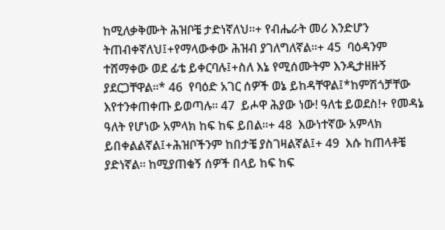ከሚለቃቅሙት ሕዝቦቼ ታድነኛለህ።+ የብሔራት መሪ እንድሆን ትጠብቀኛለህ፤+የማላውቀው ሕዝብ ያገለግለኛል።+ 45  ባዕዳንም ተሸማቀው ወደ ፊቴ ይቀርባሉ፤+ስለ እኔ የሚሰሙትም እንዲታዘዙኝ ያደርጋቸዋል።* 46  የባዕድ አገር ሰዎች ወኔ ይከዳቸዋል፤*ከምሽጎቻቸው እየተንቀጠቀጡ ይወጣሉ። 47  ይሖዋ ሕያው ነው! ዓለቴ ይወደስ!+ የመዳኔ ዓለት የሆነው አምላክ ከፍ ከፍ ይበል።+ 48  እውነተኛው አምላክ ይበቀልልኛል፤+ሕዝቦችንም ከበታቼ ያስገዛልኛል፤+ 49  እሱ ከጠላቶቼ ያድነኛል። ከሚያጠቁኝ ሰዎች በላይ ከፍ ከፍ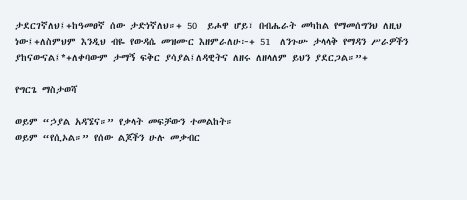ታደርገኛለህ፤+ከዓመፀኛ ሰው ታድነኛለህ።+ 50  ይሖዋ ሆይ፣ በብሔራት መካከል የማመሰግንህ ለዚህ ነው፤+ለስምህም እንዲህ ብዬ የውዳሴ መዝሙር እዘምራለሁ፦+ 51  ለንጉሡ ታላላቅ የማዳን ሥራዎችን ያከናውናል፤*+ለቀባውም ታማኝ ፍቅር ያሳያል፤ለዳዊትና ለዘሩ ለዘላለም ይህን ያደርጋል።”+

የግርጌ ማስታወሻ

ወይም “ኃያል አዳኜና።” የቃላት መፍቻውን ተመልከት።
ወይም “የሲኦል።” የሰው ልጆችን ሁሉ መቃብር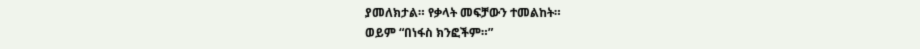ያመለክታል። የቃላት መፍቻውን ተመልከት።
ወይም “በነፋስ ክንፎችም።”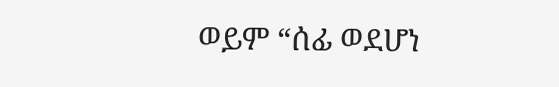ወይም “ሰፊ ወደሆነ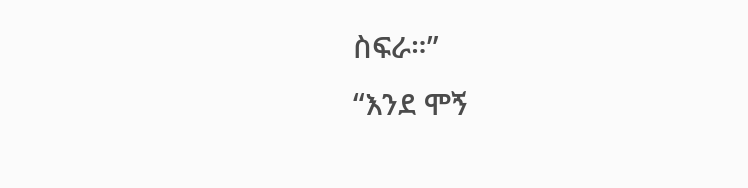ስፍራ።”
“እንደ ሞኝ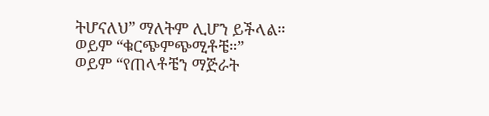ትሆናለህ” ማለትም ሊሆን ይችላል።
ወይም “ቁርጭምጭሚቶቼ።”
ወይም “የጠላቶቼን ማጅራት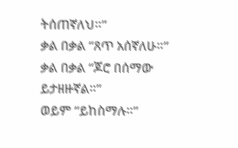ትሰጠኛለህ።”
ቃል በቃል “ጸጥ አሰኛለሁ።”
ቃል በቃል “ጆሮ በሰማው ይታዘዙኛል።”
ወይም “ይከስማሉ።”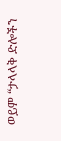ወይም “ታላላቅ ድሎችን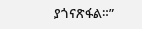ያጎናጽፋል።”